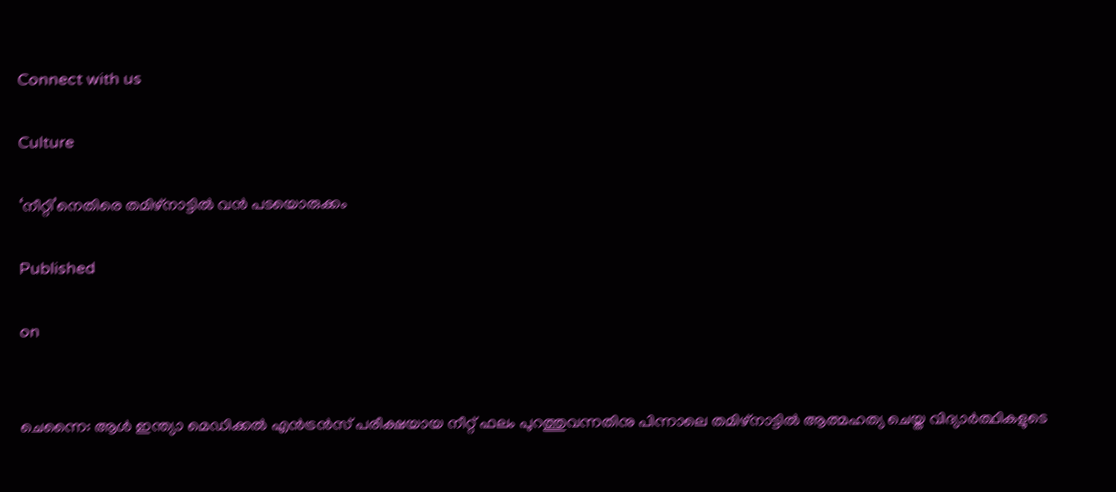Connect with us

Culture

‘നീറ്റി’നെതിരെ തമിഴ്‌നാട്ടില്‍ വന്‍ പടയൊരുക്കം

Published

on


ചെന്നൈ: ആള്‍ ഇന്ത്യാ മെഡിക്കല്‍ എന്‍ട്രന്‍സ് പരീക്ഷയായ നീറ്റ് ഫലം പുറത്തുവന്നതിനു പിന്നാലെ തമിഴ്‌നാട്ടില്‍ ആത്മഹത്യ ചെയ്ത വിദ്യാര്‍ത്ഥികളുടെ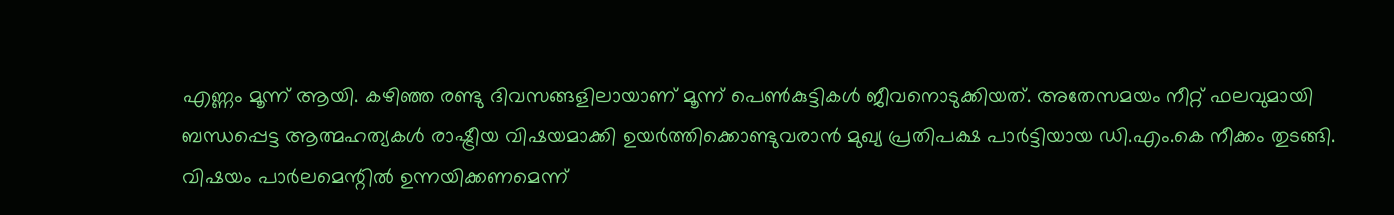എണ്ണം മൂന്ന് ആയി. കഴിഞ്ഞ രണ്ടു ദിവസങ്ങളിലായാണ് മൂന്ന് പെണ്‍കുട്ടികള്‍ ജീവനൊടുക്കിയത്. അതേസമയം നീറ്റ് ഫലവുമായി ബന്ധപ്പെട്ട ആത്മഹത്യകള്‍ രാഷ്ട്രീയ വിഷയമാക്കി ഉയര്‍ത്തിക്കൊണ്ടുവരാന്‍ മുഖ്യ പ്രതിപക്ഷ പാര്‍ട്ടിയായ ഡി.എം.കെ നീക്കം തുടങ്ങി. വിഷയം പാര്‍ലമെന്റില്‍ ഉന്നയിക്കണമെന്ന്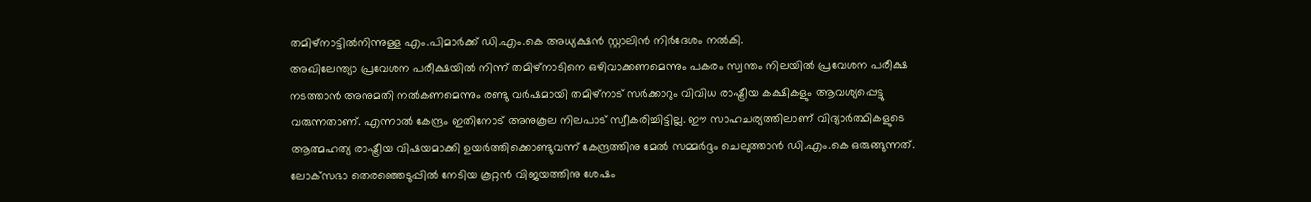തമിഴ്‌നാട്ടില്‍നിന്നുള്ള എം.പിമാര്‍ക്ക് ഡി.എം.കെ അധ്യക്ഷന്‍ സ്റ്റാലിന്‍ നിര്‍ദേശം നല്‍കി.
അഖിലേന്ത്യാ പ്രവേശന പരീക്ഷയില്‍ നിന്ന് തമിഴ്‌നാടിനെ ഒഴിവാക്കണമെന്നും പകരം സ്വന്തം നിലയില്‍ പ്രവേശന പരീക്ഷ നടത്താന്‍ അനുമതി നല്‍കണമെന്നും രണ്ടു വര്‍ഷമായി തമിഴ്‌നാട് സര്‍ക്കാറും വിവിധ രാഷ്ട്രീയ കക്ഷികളും ആവശ്യപ്പെട്ടു വരുന്നതാണ്. എന്നാല്‍ കേന്ദ്രം ഇതിനോട് അനുകൂല നിലപാട് സ്വീകരിച്ചിട്ടില്ല. ഈ സാഹചര്യത്തിലാണ് വിദ്യാര്‍ത്ഥികളുടെ ആത്മഹത്യ രാഷ്ട്രീയ വിഷയമാക്കി ഉയര്‍ത്തിക്കൊണ്ടുവന്ന് കേന്ദ്രത്തിനു മേല്‍ സമ്മര്‍ദ്ദം ചെലുത്താന്‍ ഡി.എം.കെ ഒരുങ്ങുന്നത്. ലോക്‌സഭാ തെരഞ്ഞെടുപ്പില്‍ നേടിയ കൂറ്റന്‍ വിജയത്തിനു ശേഷം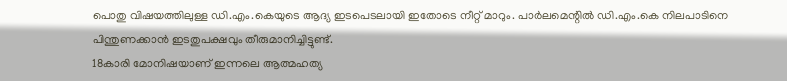പൊതു വിഷയത്തിലുള്ള ഡി.എം.കെയുടെ ആദ്യ ഇടപെടലായി ഇതോടെ നീറ്റ് മാറും. പാര്‍ലമെന്റില്‍ ഡി.എം.കെ നിലപാടിനെ പിന്തുണക്കാന്‍ ഇടതുപക്ഷവും തീരുമാനിച്ചിട്ടുണ്ട്.
18കാരി മോനിഷയാണ് ഇന്നലെ ആത്മഹത്യ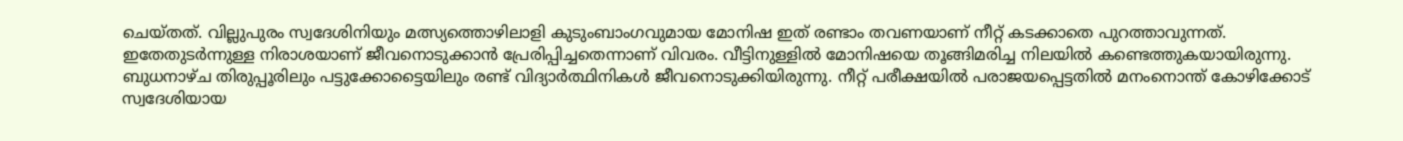ചെയ്തത്. വില്ലുപുരം സ്വദേശിനിയും മത്സ്യത്തൊഴിലാളി കുടുംബാംഗവുമായ മോനിഷ ഇത് രണ്ടാം തവണയാണ് നീറ്റ് കടക്കാതെ പുറത്താവുന്നത്. ഇതേതുടര്‍ന്നുള്ള നിരാശയാണ് ജീവനൊടുക്കാന്‍ പ്രേരിപ്പിച്ചതെന്നാണ് വിവരം. വീട്ടിനുള്ളില്‍ മോനിഷയെ തൂങ്ങിമരിച്ച നിലയില്‍ കണ്ടെത്തുകയായിരുന്നു. ബുധനാഴ്ച തിരുപ്പൂരിലും പട്ടുക്കോട്ടൈയിലും രണ്ട് വിദ്യാര്‍ത്ഥിനികള്‍ ജീവനൊടുക്കിയിരുന്നു. നീറ്റ് പരീക്ഷയില്‍ പരാജയപ്പെട്ടതില്‍ മനംനൊന്ത് കോഴിക്കോട് സ്വദേശിയായ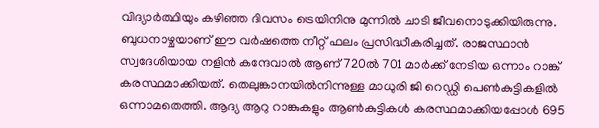വിദ്യാര്‍ത്ഥിയും കഴിഞ്ഞ ദിവസം ട്രെയിനിനു മുന്നില്‍ ചാടി ജീവനൊടുക്കിയിരുന്നു.
ബുധനാഴ്ചയാണ് ഈ വര്‍ഷത്തെ നീറ്റ് ഫലം പ്രസിദ്ധീകരിച്ചത്. രാജസ്ഥാന്‍ സ്വദേശിയായ നളിന്‍ കന്ദേവാല്‍ ആണ് 720ല്‍ 701 മാര്‍ക്ക് നേടിയ ഒന്നാം റാങ്ക് കരസ്ഥമാക്കിയത്. തെലുങ്കാനയില്‍നിന്നുള്ള മാധുരി ജി റെഡ്ഡി പെണ്‍കുട്ടികളില്‍ ഒന്നാമതെത്തി. ആദ്യ ആറു റാങ്കുകളും ആണ്‍കുട്ടികള്‍ കരസ്ഥമാക്കിയപ്പോള്‍ 695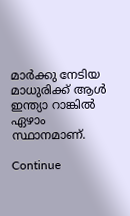മാര്‍ക്കു നേടിയ മാധുരിക്ക് ആള്‍ ഇന്ത്യാ റാങ്കില്‍ ഏഴാം സ്ഥാനമാണ്.

Continue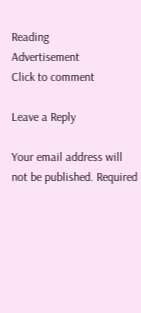Reading
Advertisement
Click to comment

Leave a Reply

Your email address will not be published. Required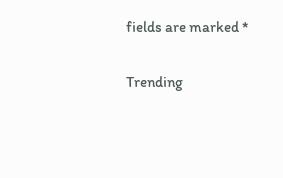fields are marked *

Trending